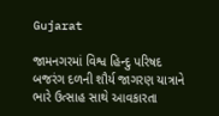Gujarat

જામનગરમાં વિશ્વ હિન્દુ પરિષદ બજરંગ દળની શૌર્ય જાગરણ યાત્રાને ભારે ઉત્સાહ સાથે આવકારતા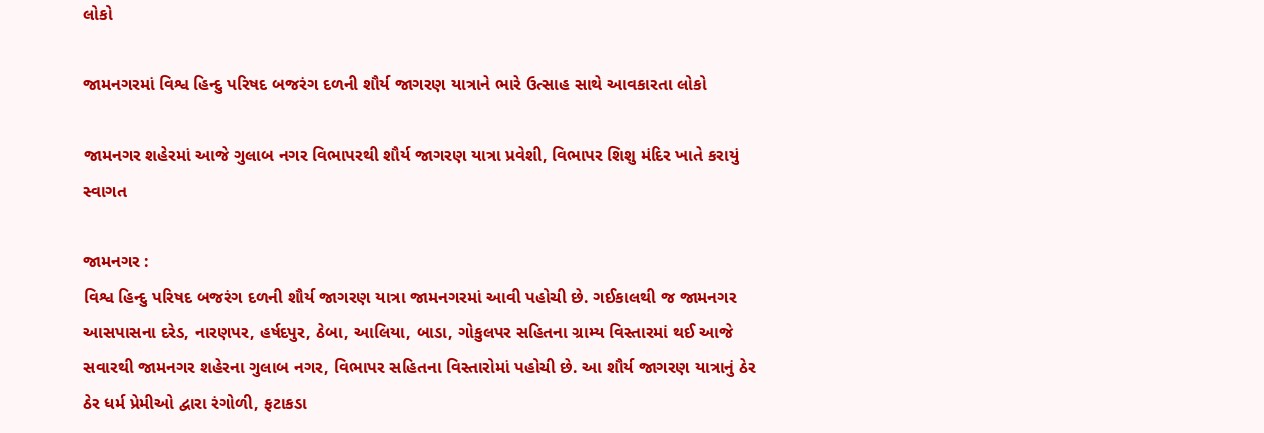લોકો

જામનગરમાં વિશ્વ હિન્દુ પરિષદ બજરંગ દળની શૌર્ય જાગરણ યાત્રાને ભારે ઉત્સાહ સાથે આવકારતા લોકો

જામનગર શહેરમાં આજે ગુલાબ નગર વિભાપરથી શૌર્ય જાગરણ યાત્રા પ્રવેશી, વિભાપર શિશુ મંદિર ખાતે કરાયું સ્વાગત

જામનગર :
વિશ્વ હિન્દુ પરિષદ બજરંગ દળની શૌર્ય જાગરણ યાત્રા જામનગરમાં આવી પહોચી છે. ગઈકાલથી જ જામનગર આસપાસના દરેડ, નારણપર, હર્ષદપુર, ઠેબા, આલિયા, બાડા, ગોકુલપર સહિતના ગ્રામ્ય વિસ્તારમાં થઈ આજે સવારથી જામનગર શહેરના ગુલાબ નગર, વિભાપર સહિતના વિસ્તારોમાં પહોચી છે. આ શૌર્ય જાગરણ યાત્રાનું ઠેર ઠેર ધર્મ પ્રેમીઓ દ્વારા રંગોળી, ફટાકડા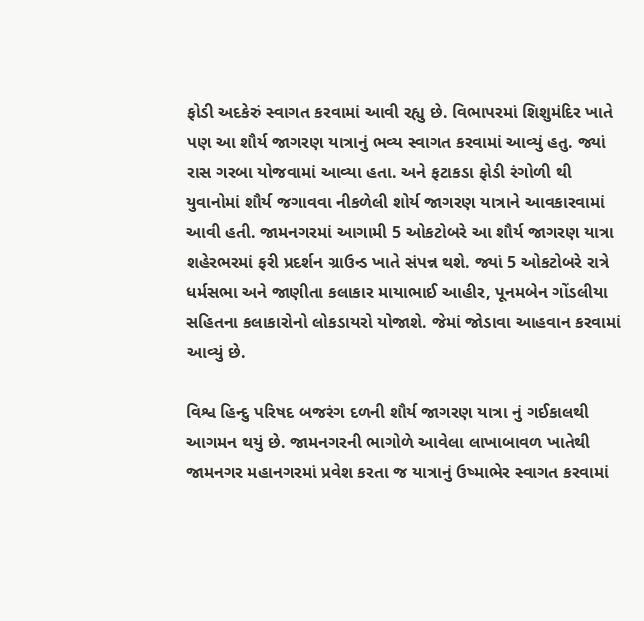ફોડી અદકેરું સ્વાગત કરવામાં આવી રહ્યુ છે. વિભાપરમાં શિશુમંદિર ખાતે પણ આ શૌર્ય જાગરણ યાત્રાનું ભવ્ય સ્વાગત કરવામાં આવ્યું હતુ. જ્યાં રાસ ગરબા યોજવામાં આવ્યા હતા. અને ફટાકડા ફોડી રંગોળી થી યુવાનોમાં શૌર્ય જગાવવા નીકળેલી શોર્ય જાગરણ યાત્રાને આવકારવામાં આવી હતી. જામનગરમાં આગામી 5 ઓકટોબરે આ શૌર્ય જાગરણ યાત્રા શહેરભરમાં ફરી પ્રદર્શન ગ્રાઉન્ડ ખાતે સંપન્ન થશે. જ્યાં 5 ઓકટોબરે રાત્રે ધર્મસભા અને જાણીતા કલાકાર માયાભાઈ આહીર, પૂનમબેન ગોંડલીયા સહિતના કલાકારોનો લોકડાયરો યોજાશે. જેમાં જોડાવા આહવાન કરવામાં આવ્યું છે.

વિશ્વ હિન્દુ પરિષદ બજરંગ દળની શૌર્ય જાગરણ યાત્રા નું ગઈકાલથી આગમન થયું છે. જામનગરની ભાગોળે આવેલા લાખાબાવળ ખાતેથી જામનગર મહાનગરમાં પ્રવેશ કરતા જ યાત્રાનું ઉષ્માભેર સ્વાગત કરવામાં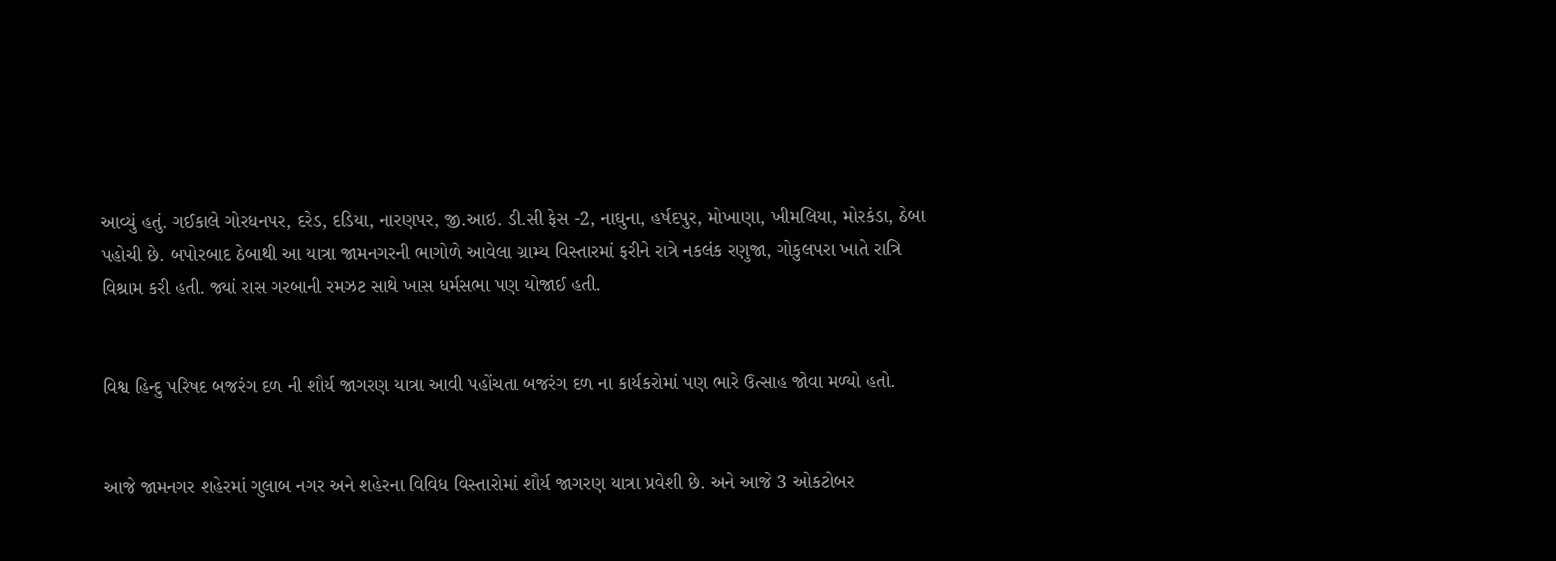આવ્યું હતું. ગઈકાલે ગોરધનપર, દરેડ, દડિયા, નારણપર, જી.આઇ. ડી.સી ફેસ -2, નાઘુના, હર્ષદપુર, મોખાણા, ખીમલિયા, મોરકંડા, ઠેબા પહોચી છે. બપોરબાદ ઠેબાથી આ યાત્રા જામનગરની ભાગોળે આવેલા ગ્રામ્ય વિસ્તારમાં ફરીને રાત્રે નકલંક રણુજા, ગોકુલપરા ખાતે રાત્રિ વિશ્રામ કરી હતી. જ્યાં રાસ ગરબાની રમઝટ સાથે ખાસ ધર્મસભા પણ યોજાઈ હતી.


વિશ્વ હિન્દુ પરિષદ બજરંગ દળ ની શૌર્ય જાગરણ યાત્રા આવી પહોંચતા બજરંગ દળ ના કાર્યકરોમાં પણ ભારે ઉત્સાહ જોવા મળ્યો હતો.


આજે જામનગર શહેરમાં ગુલાબ નગર અને શહેરના વિવિધ વિસ્તારોમાં શૌર્ય જાગરણ યાત્રા પ્રવેશી છે. અને આજે 3 ઓકટોબર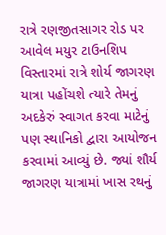રાત્રે રણજીતસાગર રોડ પર આવેલ મયુર ટાઉનશિપ વિસ્તારમાં રાત્રે શોર્ય જાગરણ યાત્રા પહોંચશે ત્યારે તેમનું અદકેરું સ્વાગત કરવા માટેનું પણ સ્થાનિકો દ્વારા આયોજન કરવામાં આવ્યું છે. જ્યાં શૌર્ય જાગરણ યાત્રામાં ખાસ રથનું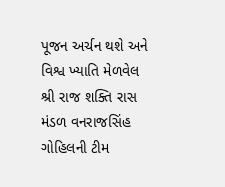પૂજન અર્ચન થશે અને વિશ્વ ખ્યાતિ મેળવેલ શ્રી રાજ શક્તિ રાસ મંડળ વનરાજસિંહ ગોહિલની ટીમ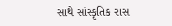સાથે સાંસ્કૃતિક રાસ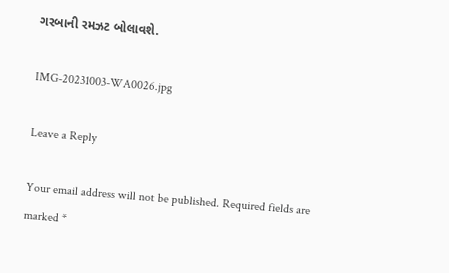ગરબાની રમઝટ બોલાવશે.

IMG-20231003-WA0026.jpg

Leave a Reply

Your email address will not be published. Required fields are marked *